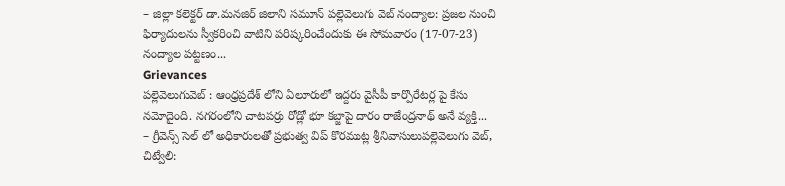– జిల్లా కలెక్టర్ డా.మనజిర్ జిలాని సమూన్ పల్లెవెలుగు వెబ్ నంద్యాల: ప్రజల నుంచి ఫిర్యాదులను స్వీకరించి వాటిని పరిష్కరించేందుకు ఈ సోమవారం (17-07-23) నంద్యాల పట్టణం...
Grievances
పల్లెవెలుగువెబ్ : ఆంధ్రప్రదేశ్ లోని ఏలూరులో ఇద్దరు వైసీపీ కార్పొరేటర్ల పై కేసు నమోదైంది. నగరంలోని చాటపర్రు రోడ్లో భూ కబ్జాపై దారం రాజేంద్రనాథ్ అనే వ్యక్తి...
– గ్రీవెన్స్ సెల్ లో అధికారులతో ప్రభుత్వ విప్ కొరముట్ల శ్రీనివాసులుపల్లెవెలుగు వెబ్, చిట్వేలి: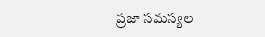ప్రజా సమస్యల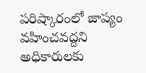పరిష్కారంలో జాప్యం వహించవద్దని అధికారులకు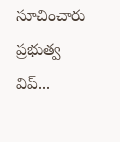సూచించారు ప్రభుత్వ విప్...